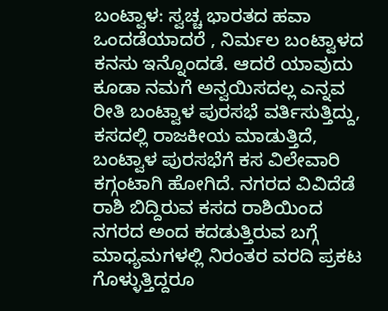ಬಂಟ್ವಾಳ: ಸ್ವಚ್ಚ ಭಾರತದ ಹವಾ ಒಂದಡೆಯಾದರೆ , ನಿರ್ಮಲ ಬಂಟ್ವಾಳದ ಕನಸು ಇನ್ನೊಂದಡೆ. ಆದರೆ ಯಾವುದು ಕೂಡಾ ನಮಗೆ ಅನ್ವಯಿಸದಲ್ಲ ಎನ್ನವ ರೀತಿ ಬಂಟ್ವಾಳ ಪುರಸಭೆ ವರ್ತಿಸುತ್ತಿದ್ದು, ಕಸದಲ್ಲಿ ರಾಜಕೀಯ ಮಾಡುತ್ತಿದೆ, ಬಂಟ್ವಾಳ ಪುರಸಭೆಗೆ ಕಸ ವಿಲೇವಾರಿ ಕಗ್ಗಂಟಾಗಿ ಹೋಗಿದೆ. ನಗರದ ವಿವಿದೆಡೆ ರಾಶಿ ಬಿದ್ದಿರುವ ಕಸದ ರಾಶಿಯಿಂದ ನಗರದ ಅಂದ ಕದಡುತ್ತಿರುವ ಬಗ್ಗೆ ಮಾಧ್ಯಮಗಳಲ್ಲಿ ನಿರಂತರ ವರದಿ ಪ್ರಕಟ ಗೊಳ್ಳುತ್ತಿದ್ದರೂ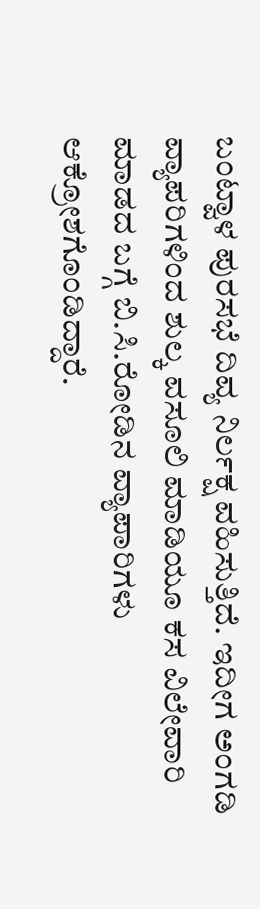ಬಂಟ್ವಾಳ ಪುರಸಭೆ ದಿವ್ಯ ನಿರ್ಲಕ್ಷ ವಹಿಸುತ್ತಿದೆ. ಇದೀಗ ಅಂಗಡಿ ವ್ಯಾಪರಿಗಳಿಂದ ಶುಲ್ಕ ವಸೂಲಿ ಮಾಡಿಯೂ ಕಸ ವಿಲೇವಾರಿ ಮಾಡದ ಬಗ್ಗೆ ಬಿ.ಸಿ.ರೋಡಿನ ವ್ಯಾಪಾರಿಗಳು ಆಕ್ರೋಶಗೊಂಡಿದ್ದಾರೆ.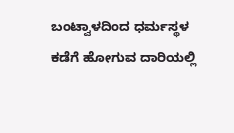ಬಂಟ್ವಾಳದಿಂದ ಧರ್ಮಸ್ಥಳ ಕಡೆಗೆ ಹೋಗುವ ದಾರಿಯಲ್ಲಿ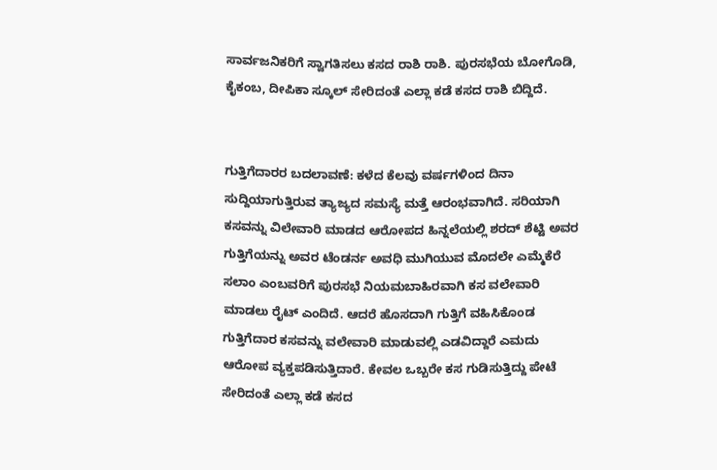ಸಾರ್ವಜನಿಕರಿಗೆ ಸ್ವಾಗತಿಸಲು ಕಸದ ರಾಶಿ ರಾಶಿ. ಪುರಸಭೆಯ ಬೋಗೊಡಿ, ಕೈಕಂಬ, ದೀಪಿಕಾ ಸ್ಕೂಲ್ ಸೇರಿದಂತೆ ಎಲ್ಲಾ ಕಡೆ ಕಸದ ರಾಶಿ ಬಿದ್ದಿದೆ.


ಗುತ್ತಿಗೆದಾರರ ಬದಲಾವಣೆ: ಕಳೆದ ಕೆಲವು ವರ್ಷಗಳಿಂದ ದಿನಾ ಸುದ್ದಿಯಾಗುತ್ತಿರುವ ತ್ಯಾಜ್ಯದ ಸಮಸ್ಯೆ ಮತ್ತೆ ಆರಂಭವಾಗಿದೆ. ಸರಿಯಾಗಿ ಕಸವನ್ನು ವಿಲೇವಾರಿ ಮಾಡದ ಆರೋಪದ ಹಿನ್ನಲೆಯಲ್ಲಿ ಶರದ್ ಶೆಟ್ಟಿ ಅವರ ಗುತ್ತಿಗೆಯನ್ನು ಅವರ ಟೆಂಡರ್ನ ಅವಧಿ ಮುಗಿಯುವ ಮೊದಲೇ ಎಮ್ಮೆಕೆರೆ ಸಲಾಂ ಎಂಬವರಿಗೆ ಪುರಸಭೆ ನಿಯಮಬಾಹಿರವಾಗಿ ಕಸ ವಲೇವಾರಿ ಮಾಡಲು ರೈಟ್ ಎಂದಿದೆ. ಆದರೆ ಹೊಸದಾಗಿ ಗುತ್ತಿಗೆ ವಹಿಸಿಕೊಂಡ ಗುತ್ತಿಗೆದಾರ ಕಸವನ್ನು ವಲೇವಾರಿ ಮಾಡುವಲ್ಲಿ ಎಡವಿದ್ದಾರೆ ಎಮದು ಆರೋಪ ವ್ಯಕ್ತಪಡಿಸುತ್ತಿದಾರೆ. ಕೇವಲ ಒಬ್ಬರೇ ಕಸ ಗುಡಿಸುತ್ತಿದ್ದು ಪೇಟೆ ಸೇರಿದಂತೆ ಎಲ್ಲಾ ಕಡೆ ಕಸದ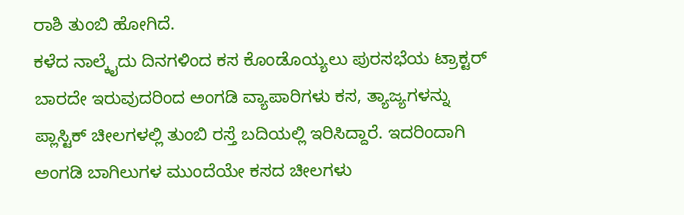ರಾಶಿ ತುಂಬಿ ಹೋಗಿದೆ.
ಕಳೆದ ನಾಲ್ಕೈದು ದಿನಗಳಿಂದ ಕಸ ಕೊಂಡೊಯ್ಯಲು ಪುರಸಭೆಯ ಟ್ರಾಕ್ಟರ್ ಬಾರದೇ ಇರುವುದರಿಂದ ಅಂಗಡಿ ವ್ಯಾಪಾರಿಗಳು ಕಸ, ತ್ಯಾಜ್ಯಗಳನ್ನು ಪ್ಲಾಸ್ಟಿಕ್ ಚೀಲಗಳಲ್ಲಿ ತುಂಬಿ ರಸ್ತೆ ಬದಿಯಲ್ಲಿ ಇರಿಸಿದ್ದಾರೆ. ಇದರಿಂದಾಗಿ ಅಂಗಡಿ ಬಾಗಿಲುಗಳ ಮುಂದೆಯೇ ಕಸದ ಚೀಲಗಳು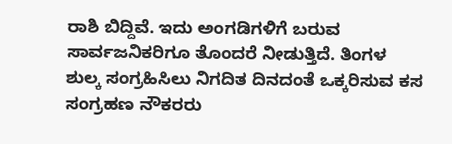ರಾಶಿ ಬಿದ್ದಿವೆ. ಇದು ಅಂಗಡಿಗಳಿಗೆ ಬರುವ ಸಾರ್ವಜನಿಕರಿಗೂ ತೊಂದರೆ ನೀಡುತ್ತಿದೆ. ತಿಂಗಳ ಶುಲ್ಕ ಸಂಗ್ರಹಿಸಿಲು ನಿಗದಿತ ದಿನದಂತೆ ಒಕ್ಕರಿಸುವ ಕಸ ಸಂಗ್ರಹಣ ನೌಕರರು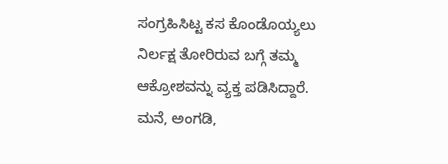ಸಂಗ್ರಹಿಸಿಟ್ಟ ಕಸ ಕೊಂಡೊಯ್ಯಲು ನಿರ್ಲಕ್ಷ ತೋರಿರುವ ಬಗ್ಗೆ ತಮ್ಮ ಆಕ್ರೋಶವನ್ನು ವ್ಯಕ್ತ ಪಡಿಸಿದ್ದಾರೆ.
ಮನೆ, ಅಂಗಡಿ,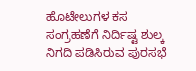ಹೊಟೇಲುಗಳ ಕಸ ಸಂಗ್ರಹಣೆಗೆ ನಿರ್ದಿಷ್ಟ ಶುಲ್ಕ ನಿಗದಿ ಪಡಿಸಿರುವ ಪುರಸಭೆ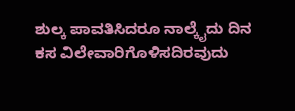ಶುಲ್ಕ ಪಾವತಿಸಿದರೂ ನಾಲ್ಕೈದು ದಿನ ಕಸ ವಿಲೇವಾರಿಗೊಳಿಸದಿರವುದು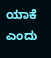ಯಾಕೆ ಎಂದು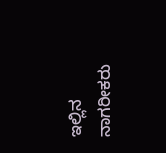ಇಲ್ಲಿನ ನಾಗರೀಕರು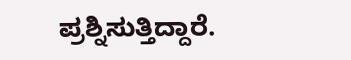ಪ್ರಶ್ನಿಸುತ್ತಿದ್ದಾರೆ.